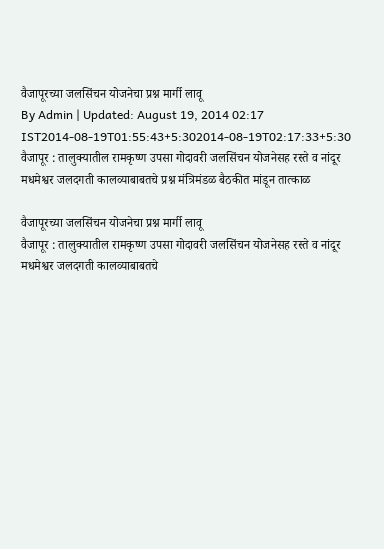वैजापूरच्या जलसिंचन योजनेचा प्रश्न मार्गी लावू
By Admin | Updated: August 19, 2014 02:17 IST2014-08-19T01:55:43+5:302014-08-19T02:17:33+5:30
वैजापूर : तालुक्यातील रामकृष्ण उपसा गोदावरी जलसिंचन योजनेसह रस्ते व नांदूर मधमेश्वर जलदगती कालव्याबाबतचे प्रश्न मंत्रिमंडळ बैठकीत मांडून तात्काळ

वैजापूरच्या जलसिंचन योजनेचा प्रश्न मार्गी लावू
वैजापूर : तालुक्यातील रामकृष्ण उपसा गोदावरी जलसिंचन योजनेसह रस्ते व नांदूर मधमेश्वर जलदगती कालव्याबाबतचे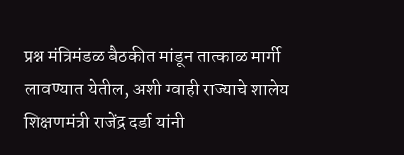प्रश्न मंत्रिमंडळ बैठकीत मांडून तात्काळ मार्गी लावण्यात येतील, अशी ग्वाही राज्याचे शालेय शिक्षणमंत्री राजेंद्र दर्डा यांनी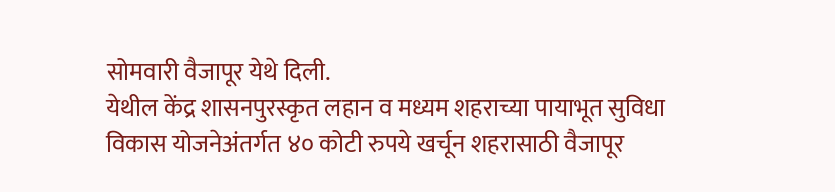सोमवारी वैजापूर येथे दिली.
येथील केंद्र शासनपुरस्कृत लहान व मध्यम शहराच्या पायाभूत सुविधा विकास योजनेअंतर्गत ४० कोटी रुपये खर्चून शहरासाठी वैजापूर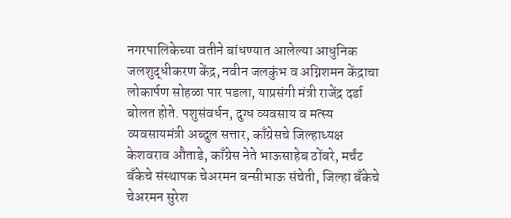नगरपालिकेच्या वतीने बांधण्यात आलेल्या आधुनिक जलशुद्धीकरण केंद्र, नवीन जलकुंभ व अग्निशमन केंद्राचा लोकार्पण सोहळा पार पडला, याप्रसंगी मंत्री राजेंद्र दर्डा बोलत होते. पशुसंवर्धन, दुग्ध व्यवसाय व मत्स्य व्यवसायमंत्री अब्दुल सत्तार, काँग्रेसचे जिल्हाध्यक्ष केशवराव औताडे, काँग्रेस नेते भाऊसाहेब ठोंबरे, मर्चंट बँकेचे संस्थापक चेअरमन बन्सीभाऊ संचेती, जिल्हा बँकेचे चेअरमन सुरेश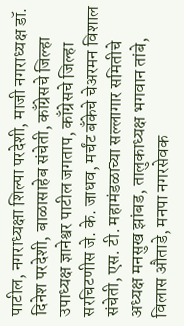पाटील, नगराध्यक्षा शिल्पा परदेशी, माजी नगराध्यक्ष डॉ. दिनेश परदेशी, बाळासाहेब संचेती, काँग्रेसचे जिल्हा उपाध्यक्ष ज्ञानेश्वर पाटील जगताप, काँग्रेसचे जिल्हा सरचिटणीस जे. के. जाधव, मर्चंट बँकेचे चेअरमन विशाल संचेती, एस. टी. महामंडळाच्या सल्लागार समितीचे अध्यक्ष मनसुख झांबड, तालुकाध्यक्ष भगवान तांबे, विलास औताडे, मनपा नगरसेवक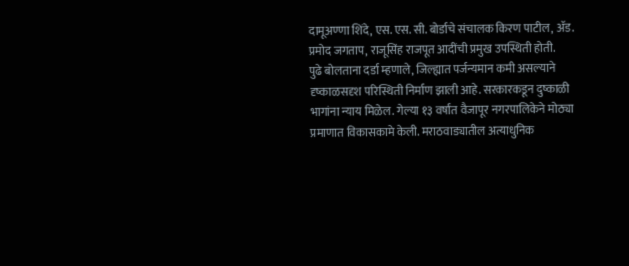दामूअण्णा शिंदे, एस. एस. सी. बोर्डाचे संचालक किरण पाटील, ॲड. प्रमोद जगताप, राजूसिंह राजपूत आदींची प्रमुख उपस्थिती होती.
पुढे बोलताना दर्डा म्हणाले, जिल्ह्यात पर्जन्यमान कमी असल्याने दृष्काळसदृश परिस्थिती निर्माण झाली आहे. सरकारकडून दुष्काळी भागांना न्याय मिळेल. गेल्या १३ वर्षांत वैजापूर नगरपालिकेने मोठ्या प्रमाणात विकासकामे केली. मराठवाड्यातील अत्याधुनिक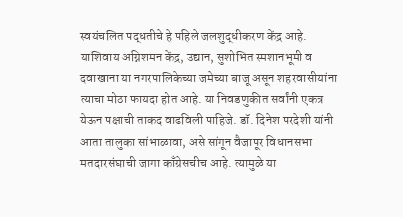स्वयंचलित पद्धतीचे हे पहिले जलशुद्धीकरण केंद्र आहे. याशिवाय अग्निशमन केंद्र, उद्यान, सुशोभित स्मशानभूमी व दवाखाना या नगरपालिकेच्या जमेच्या बाजू असून शहरवासीयांना त्याचा मोठा फायदा होत आहे. या निवडणुकीत सर्वांनी एकत्र येऊन पक्षाची ताकद वाढविली पाहिजे. डॉ. दिनेश परदेशी यांनी आता तालुका सांभाळावा, असे सांगून वैजापूर विधानसभा मतदारसंघाची जागा काँग्रेसचीच आहे. त्यामुळे या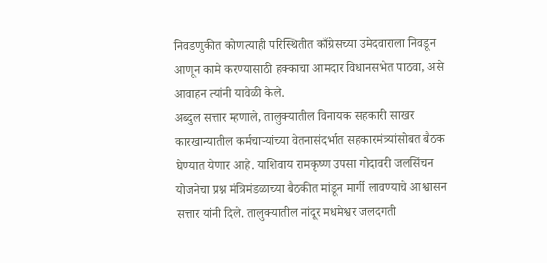निवडणुकीत कोणत्याही परिस्थितीत काँग्रेसच्या उमेदवाराला निवडून आणून कामे करण्यासाठी हक्काचा आमदार विधानसभेत पाठवा, असे आवाहन त्यांनी यावेळी केले.
अब्दुल सत्तार म्हणाले, तालुक्यातील विनायक सहकारी साखर कारखान्यातील कर्मचाऱ्यांच्या वेतनासंदर्भात सहकारमंत्र्यांसोबत बैठक घेण्यात येणार आहे. याशिवाय रामकृष्ण उपसा गोदावरी जलसिंचन योजनेचा प्रश्न मंत्रिमंडळाच्या बैठकीत मांडून मार्गी लावण्याचे आश्वासन सत्तार यांनी दिले. तालुक्यातील नांदूर मधमेश्वर जलदगती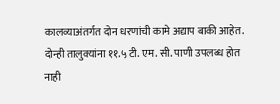कालव्याअंतर्गत दोन धरणांची कामे अद्याप बाकी आहेत. दोन्ही तालुक्यांना ११.५ टी. एम. सी. पाणी उपलब्ध होत नाही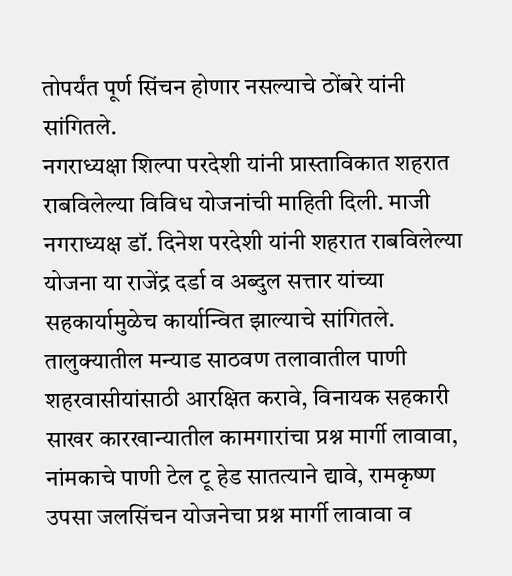तोपर्यंत पूर्ण सिंचन होणार नसल्याचे ठोंबरे यांनी सांगितले.
नगराध्यक्षा शिल्पा परदेशी यांनी प्रास्ताविकात शहरात राबविलेल्या विविध योजनांची माहिती दिली. माजी नगराध्यक्ष डॉ. दिनेश परदेशी यांनी शहरात राबविलेल्या योजना या राजेंद्र दर्डा व अब्दुल सत्तार यांच्या सहकार्यामुळेच कार्यान्वित झाल्याचे सांगितले.
तालुक्यातील मन्याड साठवण तलावातील पाणी शहरवासीयांसाठी आरक्षित करावे, विनायक सहकारी साखर कारखान्यातील कामगारांचा प्रश्न मार्गी लावावा, नांमकाचे पाणी टेल टू हेड सातत्याने द्यावे, रामकृष्ण उपसा जलसिंचन योजनेचा प्रश्न मार्गी लावावा व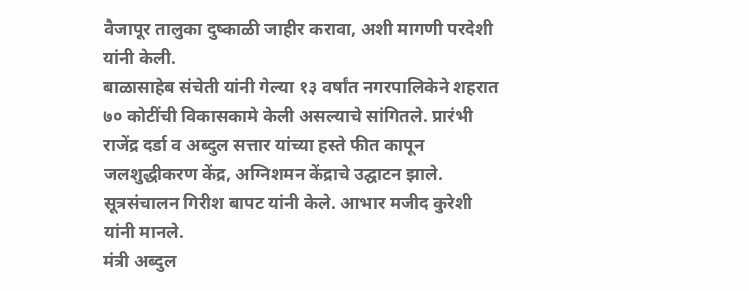वैजापूर तालुका दुष्काळी जाहीर करावा, अशी मागणी परदेशी यांनी केली.
बाळासाहेब संचेती यांनी गेल्या १३ वर्षांत नगरपालिकेने शहरात ७० कोटींची विकासकामे केली असल्याचे सांगितले. प्रारंभी राजेंद्र दर्डा व अब्दुल सत्तार यांच्या हस्ते फीत कापून जलशुद्धीकरण केंद्र, अग्निशमन केंद्राचे उद्घाटन झाले. सूत्रसंचालन गिरीश बापट यांनी केले. आभार मजीद कुरेशी यांनी मानले.
मंत्री अब्दुल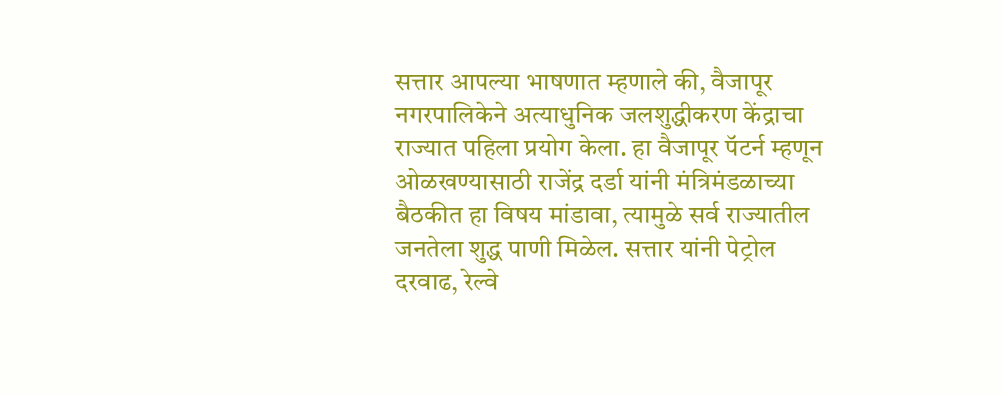सत्तार आपल्या भाषणात म्हणाले की, वैजापूर नगरपालिकेने अत्याधुनिक जलशुद्धीकरण केंद्राचा राज्यात पहिला प्रयोग केला. हा वैजापूर पॅटर्न म्हणून ओळखण्यासाठी राजेंद्र दर्डा यांनी मंत्रिमंडळाच्या बैठकीत हा विषय मांडावा, त्यामुळे सर्व राज्यातील जनतेला शुद्ध पाणी मिळेल. सत्तार यांनी पेट्रोल दरवाढ, रेल्वे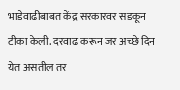भाडेवाढीबाबत केंद्र सरकारवर सडकून टीका केली. दरवाढ करून जर अच्छे दिन येत असतील तर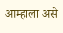आम्हाला असे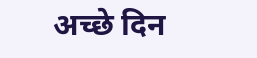अच्छे दिन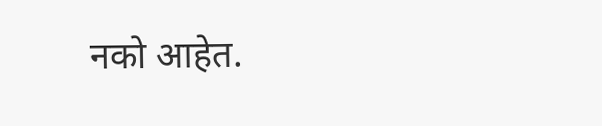नको आहेत.